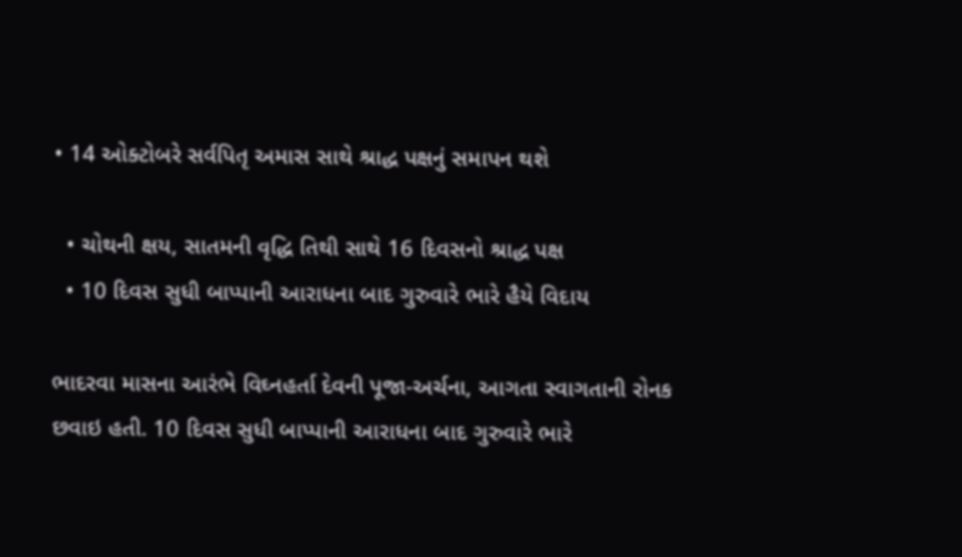• 14 ઓક્ટોબરે સર્વપિતૃ અમાસ સાથે શ્રાદ્ધ પક્ષનું સમાપન થશે

  • ચોથની ક્ષય, સાતમની વૃદ્ધિ તિથી સાથે 16 દિવસનો શ્રાદ્ધ પક્ષ
  • 10 દિવસ સુધી બાપ્પાની આરાધના બાદ ગુરુવારે ભારે હૈયે વિદાય

ભાદરવા માસના આરંભે વિઘ્નહર્તા દેવની પૂજા-અર્ચના, આગતા સ્વાગતાની રોનક છવાઇ હતી. 10 દિવસ સુધી બાપ્પાની આરાધના બાદ ગુરુવારે ભારે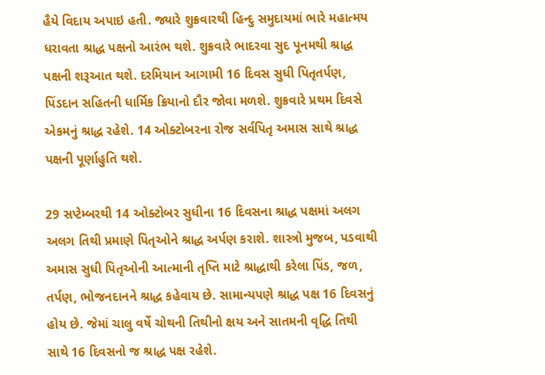હૈયે વિદાય અપાઇ હતી. જ્યારે શુક્રવારથી હિન્દુ સમુદાયમાં ભારે મહાત્મય ધરાવતા શ્રાદ્ધ પક્ષનો આરંભ થશે. શુક્રવારે ભાદરવા સુદ પૂનમથી શ્રાદ્ધ પક્ષની શરૂઆત થશે. દરમિયાન આગામી 16 દિવસ સુધી પિતૃતર્પણ, પિંડદાન સહિતની ધાર્મિક ક્રિયાનો દૌર જોવા મળશે. શુક્રવારે પ્રથમ દિવસે એકમનું શ્રાદ્ધ રહેશે. 14 ઓક્ટોબરના રોજ સર્વપિતૃ અમાસ સાથે શ્રાદ્ધ પક્ષની પૂર્ણાહુતિ થશે.

29 સપ્ટેમ્બરથી 14 ઓક્ટોબર સુધીના 16 દિવસના શ્રાદ્ધ પક્ષમાં અલગ અલગ તિથી પ્રમાણે પિતૃઓને શ્રાદ્ધ અર્પણ કરાશે. શાસ્ત્રો મુજબ, પડવાથી અમાસ સુધી પિતૃઓની આત્માની તૃપ્તિ માટે શ્રાદ્ધાથી કરેલા પિંડ, જળ, તર્પણ, ભોજનદાનને શ્રાદ્ધ કહેવાય છે. સામાન્યપણે શ્રાદ્ધ પક્ષ 16 દિવસનું હોય છે. જેમાં ચાલુ વર્ષે ચોથની તિથીનો ક્ષય અને સાતમની વૃદ્ધિ તિથી સાથે 16 દિવસનો જ શ્રાદ્ધ પક્ષ રહેશે.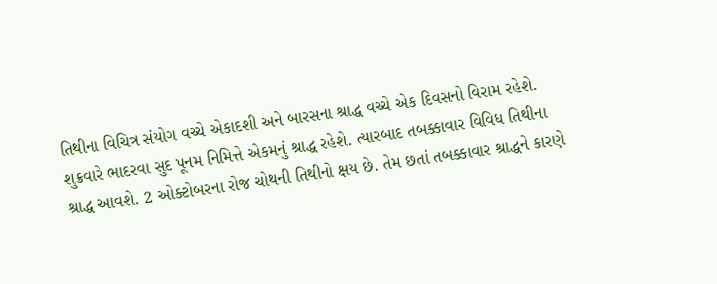તિથીના વિચિત્ર સંયોગ વચ્ચે એકાદશી અને બારસના શ્રાદ્ધ વચ્ચે એક દિવસનો વિરામ રહેશે. શુક્રવારે ભાદરવા સુદ પૂનમ નિમિત્તે એકમનું શ્રાદ્ધ રહેશે. ત્યારબાદ તબક્કાવાર વિવિધ તિથીના શ્રાદ્ધ આવશે. 2 ઓક્ટોબરના રોજ ચોથની તિથીનો ક્ષય છે. તેમ છતાં તબક્કાવાર શ્રાદ્ધને કારણે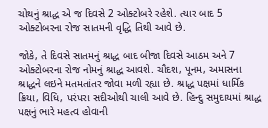ચોથનું શ્રાદ્ધ એ જ દિવસે 2 ઓક્ટોબરે રહેશે. ત્યાર બાદ 5 ઓક્ટોબરના રોજ સાતમની વૃદ્ધિ તિથી આવે છે.

જોકે, તે દિવસે સાતમનું શ્રાદ્ધ બાદ બીજા દિવસે આઠમ અને 7 ઓક્ટોબરના રોજ નોમનું શ્રાદ્ધ આવશે. ચૌદશ, પૂનમ, અમાસના શ્રાદ્ધને લઇને મતમતાંતર જોવા મળી રહ્યા છે. શ્રાદ્ધ પક્ષમાં ધાર્મિક ક્રિયા, વિધિ, પરંપરા સદીઓથી ચાલી આવે છે. હિન્દુ સમુદાયમાં શ્રાદ્ધ પક્ષનું ભારે મહત્વ હોવાની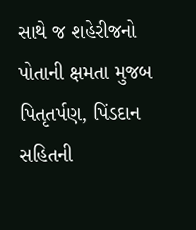સાથે જ શહેરીજનો પોતાની ક્ષમતા મુજબ પિતૃતર્પણ, પિંડદાન સહિતની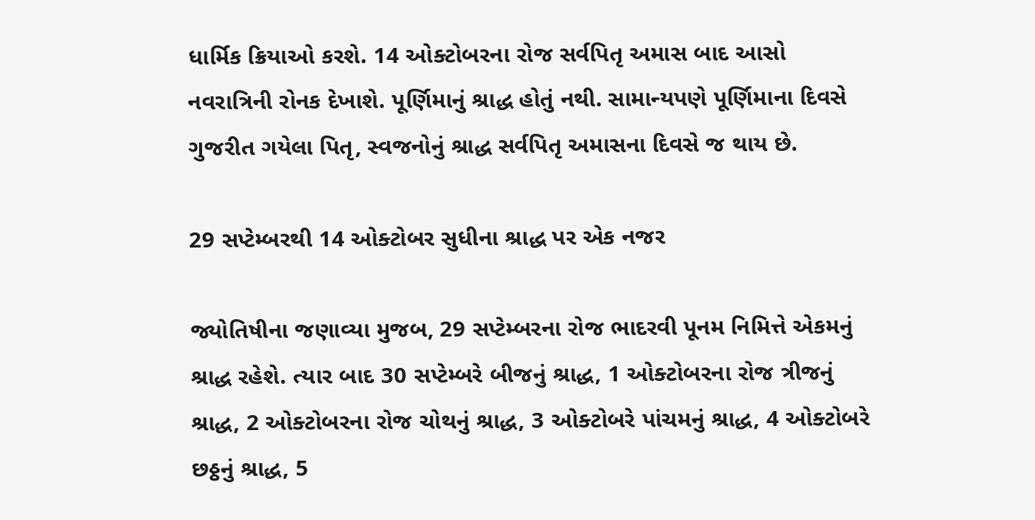ધાર્મિક ક્રિયાઓ કરશે. 14 ઓક્ટોબરના રોજ સર્વપિતૃ અમાસ બાદ આસો નવરાત્રિની રોનક દેખાશે. પૂર્ણિમાનું શ્રાદ્ધ હોતું નથી. સામાન્યપણે પૂર્ણિમાના દિવસે ગુજરીત ગયેલા પિતૃ, સ્વજનોનું શ્રાદ્ધ સર્વપિતૃ અમાસના દિવસે જ થાય છે.

29 સપ્ટેમ્બરથી 14 ઓક્ટોબર સુધીના શ્રાદ્ધ પર એક નજર

જ્યોતિષીના જણાવ્યા મુજબ, 29 સપ્ટેમ્બરના રોજ ભાદરવી પૂનમ નિમિત્તે એકમનું શ્રાદ્ધ રહેશે. ત્યાર બાદ 30 સપ્ટેમ્બરે બીજનું શ્રાદ્ધ, 1 ઓક્ટોબરના રોજ ત્રીજનું શ્રાદ્ધ, 2 ઓક્ટોબરના રોજ ચોથનું શ્રાદ્ધ, 3 ઓક્ટોબરે પાંચમનું શ્રાદ્ધ, 4 ઓક્ટોબરે છઠ્ઠનું શ્રાદ્ધ, 5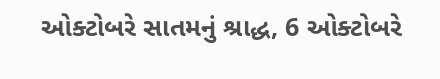ઓક્ટોબરે સાતમનું શ્રાદ્ધ, 6 ઓક્ટોબરે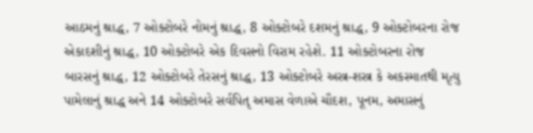આઠમનું શ્રાદ્ધ, 7 ઓક્ટોબરે નોમનું શ્રાદ્ધ, 8 ઓક્ટોબરે દશમનું શ્રાદ્ધ, 9 ઓક્ટોબરના રોજ એકાદશીનું શ્રાદ્ધ, 10 ઓક્ટોબરે એક દિવસનો વિરામ રહેશે. 11 ઓક્ટોબરના રોજ બારસનું શ્રાદ્ધ, 12 ઓક્ટોબરે તેરસનું શ્રાદ્ધ, 13 ઓક્ટોબરે અસ્ત્ર-શસ્ત્ર કે અકસ્માતથી મૃત્યુ પામેલાનું શ્રાદ્ધ અને 14 ઓક્ટોબરે સર્વપિતૃ અમાસ વેળાએ ચૌદશ, પૂનમ, અમાસનું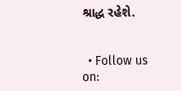શ્રાદ્ધ રહેશે.


  • Follow us on: